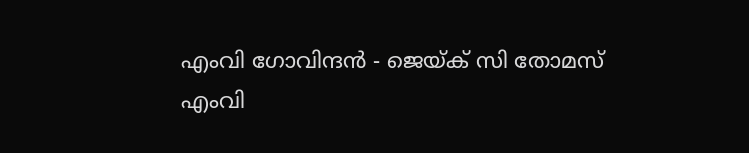എംവി ഗോവിന്ദന്‍ - ജെയ്ക് സി തോമസ്‌
എംവി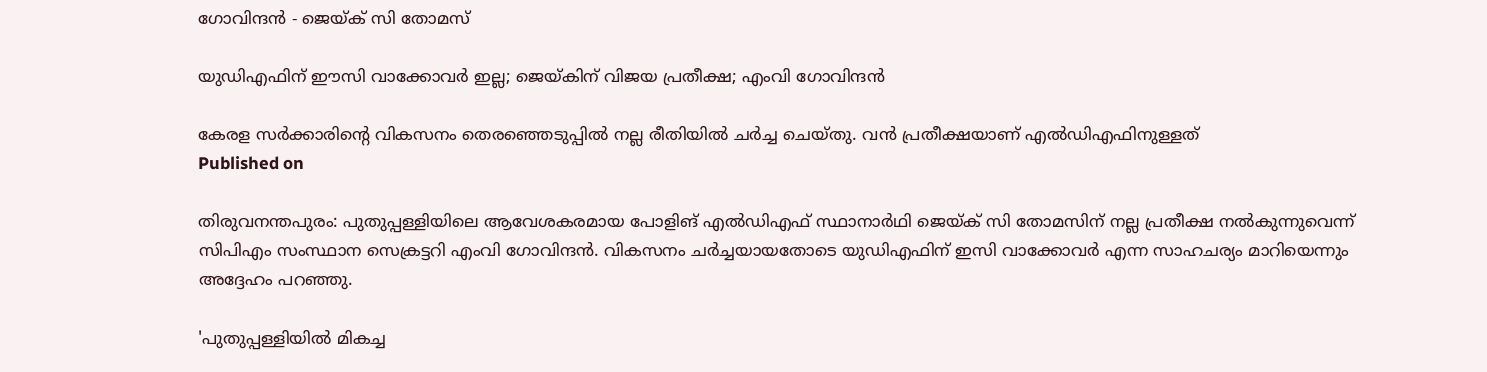ഗോവിന്ദന്‍ - ജെയ്ക് സി തോമസ്‌

യുഡിഎഫിന് ഈസി വാക്കോവര്‍ ഇല്ല; ജെയ്കിന് വിജയ പ്രതീക്ഷ; എംവി ഗോവിന്ദന്‍

കേരള സര്‍ക്കാരിന്റെ വികസനം തെരഞ്ഞെടുപ്പില്‍ നല്ല രീതിയില്‍ ചര്‍ച്ച ചെയ്തു. വന്‍ പ്രതീക്ഷയാണ് എല്‍ഡിഎഫിനുള്ളത്
Published on

തിരുവനന്തപുരം: പുതുപ്പള്ളിയിലെ ആവേശകരമായ പോളിങ് എല്‍ഡിഎഫ് സ്ഥാനാര്‍ഥി ജെയ്ക് സി തോമസിന് നല്ല പ്രതീക്ഷ നല്‍കുന്നുവെന്ന് സിപിഎം സംസ്ഥാന സെക്രട്ടറി എംവി ഗോവിന്ദന്‍. വികസനം ചര്‍ച്ചയായതോടെ യുഡിഎഫിന് ഇസി വാക്കോവര്‍ എന്ന സാഹചര്യം മാറിയെന്നും അദ്ദേഹം പറഞ്ഞു.

'പുതുപ്പള്ളിയില്‍ മികച്ച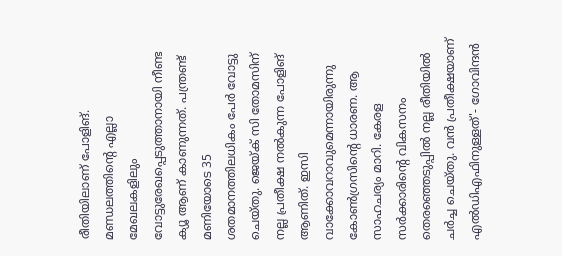രീതിയിലാണ് പോളിങ്. മണ്ഡലത്തിന്റെ എല്ലാ മേഖലകളിലും വോട്ടുരേഖപ്പെടുത്താനായി നീണ്ട ക്യൂ ആണ് കാണുന്നത്. പന്ത്രണ്ട് മണിയോടെ 35 ശതമാനത്തിലധികം പേര്‍ വോട്ടു ചെയ്തു. ജെയ്ക് സി തോമസിന് നല്ല പ്രതീക്ഷ നല്‍കുന്ന പോളിങ് ആണിത്. ഇസി വാക്കോവറാവുമെന്നായിരുന്നു കോണ്‍ഗ്രസിന്റെ ധാരണ. ആ സാഹചര്യം മാറി. കേരള സര്‍ക്കാരിന്റെ വികസനം തെരഞ്ഞെടുപ്പില്‍ നല്ല രീതിയില്‍ ചര്‍ച്ച ചെയ്തു. വന്‍ പ്രതീക്ഷയാണ് എല്‍ഡിഎഫിനുള്ളത്'- ഗോവിന്ദന്‍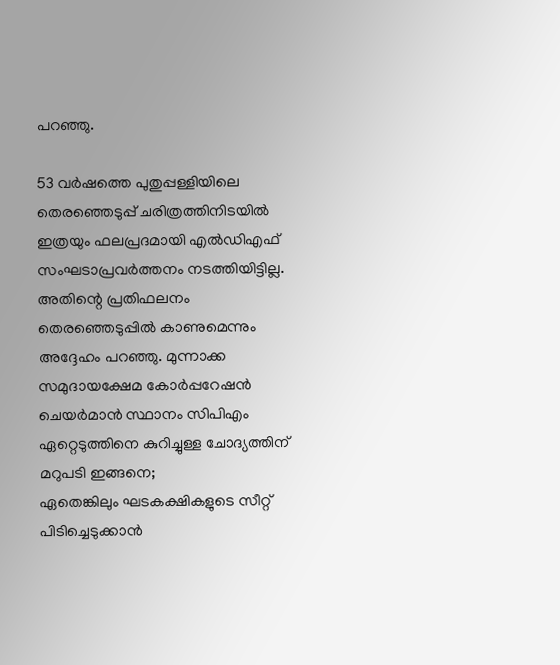പറഞ്ഞു.

53 വര്‍ഷത്തെ പുതുപ്പള്ളിയിലെ തെരഞ്ഞെടുപ്പ് ചരിത്രത്തിനിടയില്‍ ഇത്രയും ഫലപ്രദമായി എല്‍ഡിഎഫ് സംഘടാപ്രവര്‍ത്തനം നടത്തിയിട്ടില്ല. അതിന്റെ പ്രതിഫലനം തെരഞ്ഞെടുപ്പില്‍ കാണുമെന്നും അദ്ദേഹം പറഞ്ഞു. മുന്നാക്ക  സമുദായക്ഷേമ കോര്‍പ്പറേഷന്‍ ചെയര്‍മാന്‍ സ്ഥാനം സിപിഎം ഏറ്റെടുത്തിനെ കുറിച്ചുള്ള ചോദ്യത്തിന് മറുപടി ഇങ്ങനെ;
ഏതെങ്കിലും ഘടകക്ഷികളുടെ സീറ്റ് പിടിച്ചെടുക്കാന്‍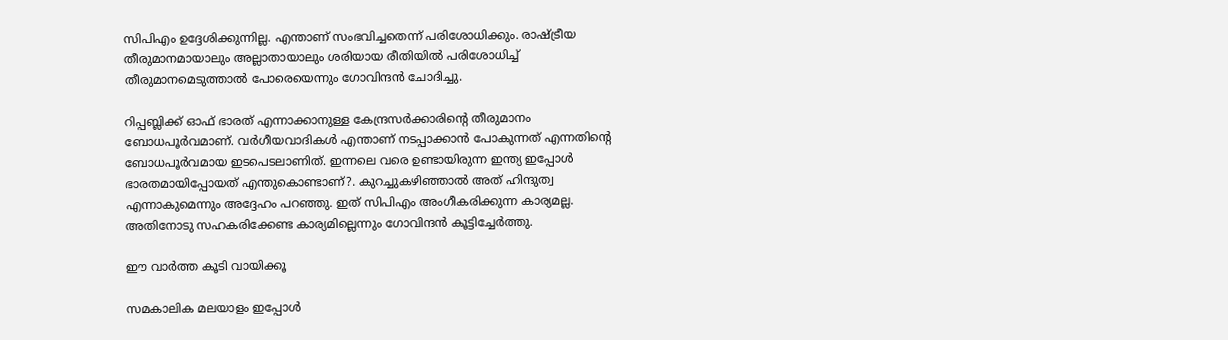സിപിഎം ഉദ്ദേശിക്കുന്നില്ല. എന്താണ് സംഭവിച്ചതെന്ന് പരിശോധിക്കും. രാഷ്ട്രീയ തീരുമാനമായാലും അല്ലാതായാലും ശരിയായ രീതിയില്‍ പരിശോധിച്ച് തീരുമാനമെടുത്താല്‍ പോരെയെന്നും ഗോവിന്ദന്‍ ചോദിച്ചു.

റിപ്പബ്ലിക്ക് ഓഫ് ഭാരത് എന്നാക്കാനുള്ള കേന്ദ്രസര്‍ക്കാരിന്റെ തീരുമാനം ബോധപൂര്‍വമാണ്. വര്‍ഗീയവാദികള്‍ എന്താണ് നടപ്പാക്കാന്‍ പോകുന്നത് എന്നതിന്റെ ബോധപൂര്‍വമായ ഇടപെടലാണിത്. ഇന്നലെ വരെ ഉണ്ടായിരുന്ന ഇന്ത്യ ഇപ്പോള്‍ ഭാരതമായിപ്പോയത് എന്തുകൊണ്ടാണ്?. കുറച്ചുകഴിഞ്ഞാല്‍ അത് ഹിന്ദുത്വ എന്നാകുമെന്നും അദ്ദേഹം പറഞ്ഞു. ഇത് സിപിഎം അംഗീകരിക്കുന്ന കാര്യമല്ല. അതിനോടു സഹകരിക്കേണ്ട കാര്യമില്ലെന്നും ഗോവിന്ദന്‍ കൂട്ടിച്ചേര്‍ത്തു.

ഈ വാര്‍ത്ത കൂടി വായിക്കൂ

സമകാലിക മലയാളം ഇപ്പോള്‍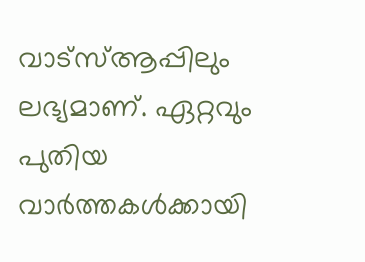വാട്‌സ്ആപ്പിലും ലഭ്യമാണ്. ഏറ്റവും പുതിയ വാര്‍ത്തകള്‍ക്കായി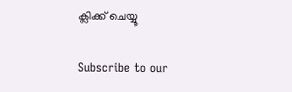ക്ലിക്ക് ചെയ്യൂ

Subscribe to our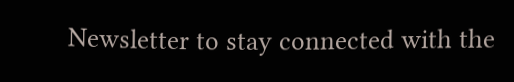Newsletter to stay connected with the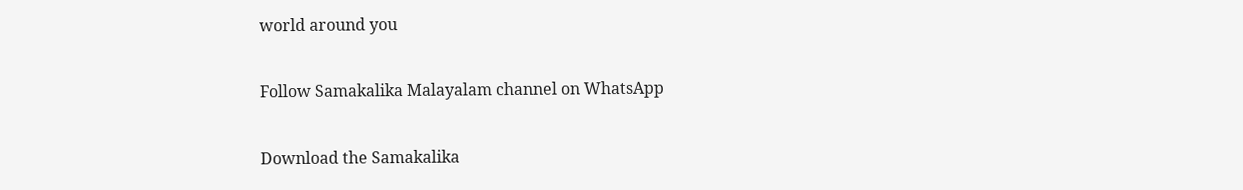world around you

Follow Samakalika Malayalam channel on WhatsApp

Download the Samakalika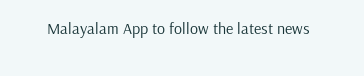Malayalam App to follow the latest news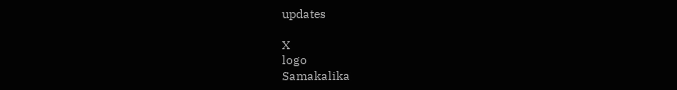updates

X
logo
Samakalika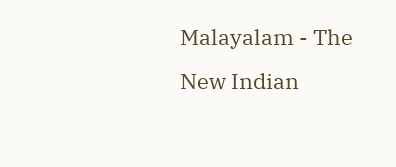Malayalam - The New Indian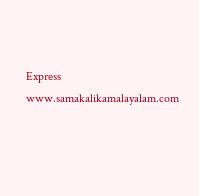Express
www.samakalikamalayalam.com